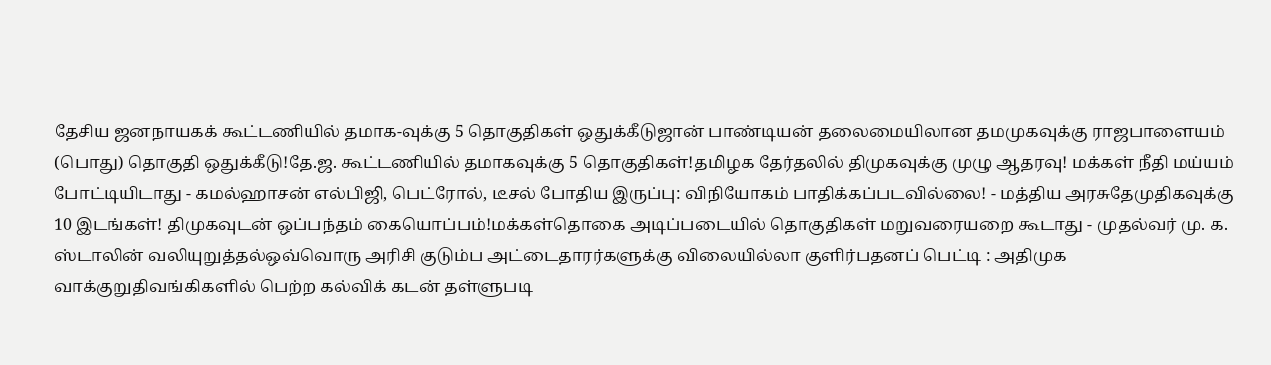தேசிய ஜனநாயகக் கூட்டணியில் தமாக-வுக்கு 5 தொகுதிகள் ஒதுக்கீடுஜான் பாண்டியன் தலைமையிலான தமமுகவுக்கு ராஜபாளையம் (பொது) தொகுதி ஒதுக்கீடு!தே.ஜ. கூட்டணியில் தமாகவுக்கு 5 தொகுதிகள்!தமிழக தேர்தலில் திமுகவுக்கு முழு ஆதரவு! மக்கள் நீதி மய்யம் போட்டியிடாது - கமல்ஹாசன் எல்பிஜி, பெட்ரோல், டீசல் போதிய இருப்பு: விநியோகம் பாதிக்கப்படவில்லை! - மத்திய அரசுதேமுதிகவுக்கு 10 இடங்கள்! திமுகவுடன் ஒப்பந்தம் கையொப்பம்!மக்கள்தொகை அடிப்படையில் தொகுதிகள் மறுவரையறை கூடாது - முதல்வர் மு. க. ஸ்டாலின் வலியுறுத்தல்ஒவ்வொரு அரிசி குடும்ப அட்டைதாரர்களுக்கு விலையில்லா குளிர்பதனப் பெட்டி : அதிமுக வாக்குறுதிவங்கிகளில் பெற்ற கல்விக் கடன் தள்ளுபடி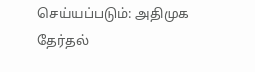செய்யப்படும்: அதிமுக தேர்தல்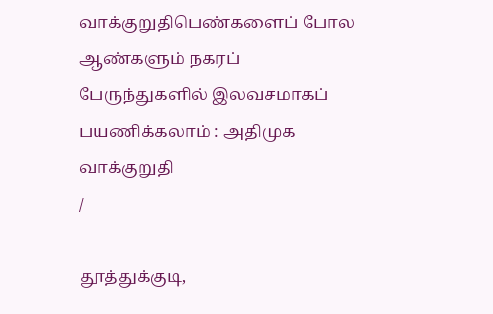வாக்குறுதிபெண்களைப் போல ஆண்களும் நகரப் பேருந்துகளில் இலவசமாகப் பயணிக்கலாம் : அதிமுக வாக்குறுதி
/

தூத்துக்குடி,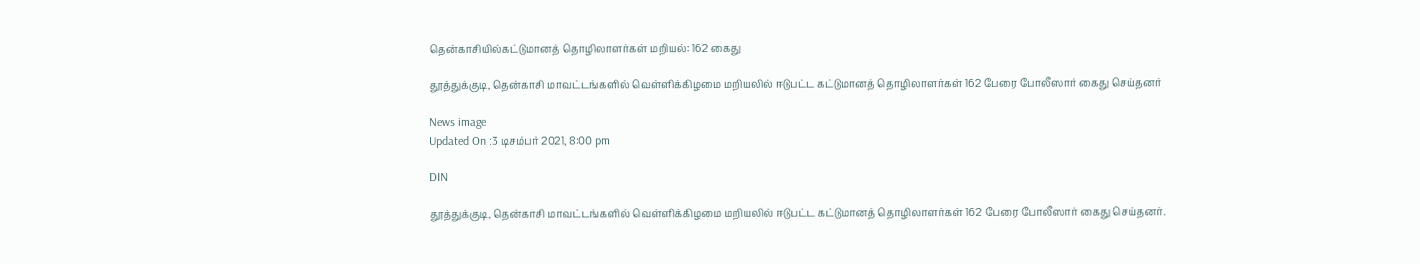தென்காசியில்கட்டுமானத் தொழிலாளர்கள் மறியல்: 162 கைது

தூத்துக்குடி, தென்காசி மாவட்டங்களில் வெள்ளிக்கிழமை மறியலில் ஈடுபட்ட கட்டுமானத் தொழிலாளர்கள் 162 பேரை போலீஸார் கைது செய்தனர்

News image
Updated On :3 டிசம்பர் 2021, 8:00 pm

DIN

தூத்துக்குடி, தென்காசி மாவட்டங்களில் வெள்ளிக்கிழமை மறியலில் ஈடுபட்ட கட்டுமானத் தொழிலாளர்கள் 162 பேரை போலீஸார் கைது செய்தனர்.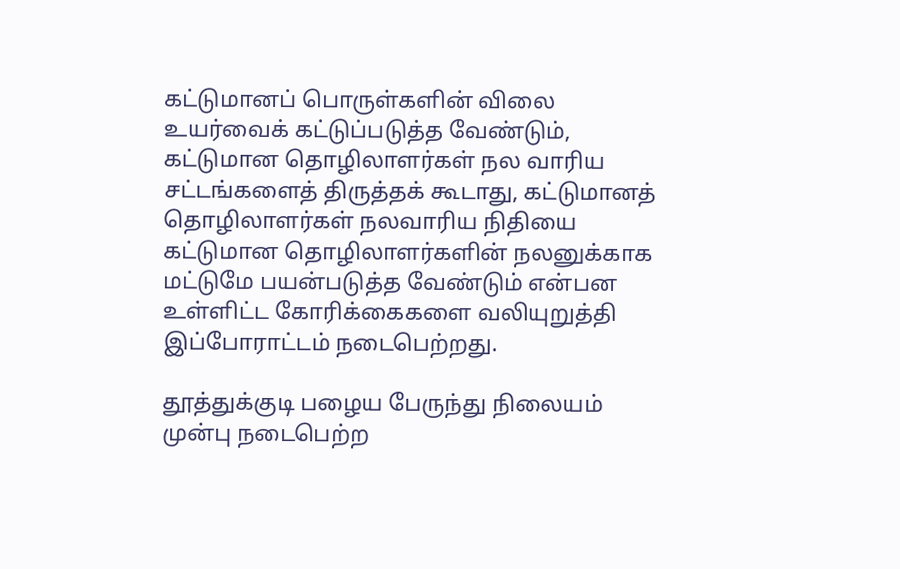கட்டுமானப் பொருள்களின் விலை உயர்வைக் கட்டுப்படுத்த வேண்டும், கட்டுமான தொழிலாளர்கள் நல வாரிய சட்டங்களைத் திருத்தக் கூடாது, கட்டுமானத் தொழிலாளர்கள் நலவாரிய நிதியை கட்டுமான தொழிலாளர்களின் நலனுக்காக மட்டுமே பயன்படுத்த வேண்டும் என்பன உள்ளிட்ட கோரிக்கைகளை வலியுறுத்தி இப்போராட்டம் நடைபெற்றது.

தூத்துக்குடி பழைய பேருந்து நிலையம் முன்பு நடைபெற்ற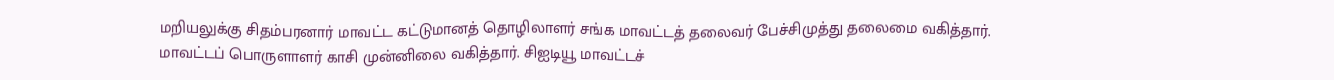மறியலுக்கு சிதம்பரனார் மாவட்ட கட்டுமானத் தொழிலாளர் சங்க மாவட்டத் தலைவர் பேச்சிமுத்து தலைமை வகித்தார். மாவட்டப் பொருளாளர் காசி முன்னிலை வகித்தார். சிஐடியூ மாவட்டச்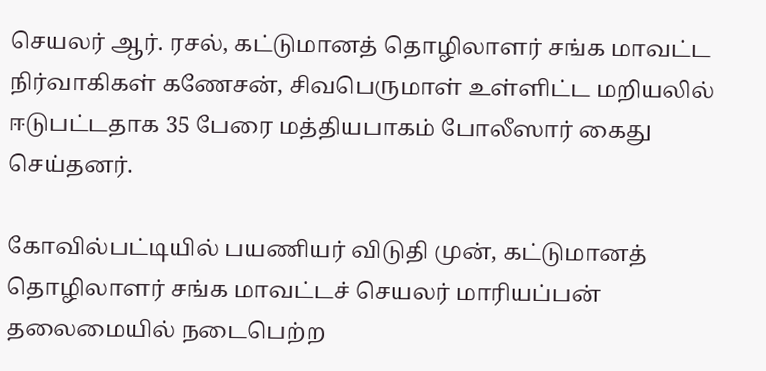செயலர் ஆர். ரசல், கட்டுமானத் தொழிலாளர் சங்க மாவட்ட நிர்வாகிகள் கணேசன், சிவபெருமாள் உள்ளிட்ட மறியலில் ஈடுபட்டதாக 35 பேரை மத்தியபாகம் போலீஸார் கைது செய்தனர்.

கோவில்பட்டியில் பயணியர் விடுதி முன், கட்டுமானத் தொழிலாளர் சங்க மாவட்டச் செயலர் மாரியப்பன் தலைமையில் நடைபெற்ற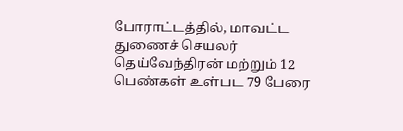போராட்டத்தில், மாவட்ட துணைச் செயலர் தெய்வேந்திரன் மற்றும் 12 பெண்கள் உள்பட 79 பேரை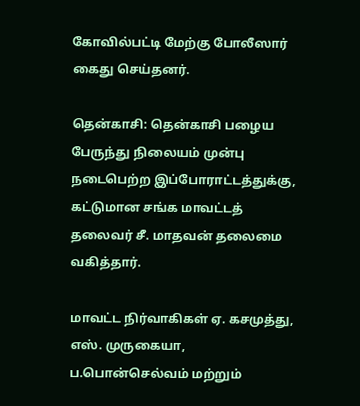கோவில்பட்டி மேற்கு போலீஸார் கைது செய்தனர்.

தென்காசி: தென்காசி பழைய பேருந்து நிலையம் முன்பு நடைபெற்ற இப்போராட்டத்துக்கு, கட்டுமான சங்க மாவட்டத் தலைவர் சீ. மாதவன் தலைமை வகித்தார்.

மாவட்ட நிர்வாகிகள் ஏ. கசமுத்து, எஸ். முருகையா, ப.பொன்செல்வம் மற்றும்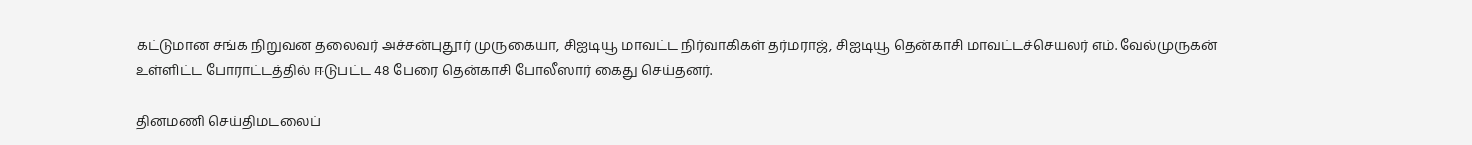கட்டுமான சங்க நிறுவன தலைவர் அச்சன்புதூர் முருகையா, சிஐடியூ மாவட்ட நிர்வாகிகள் தர்மராஜ், சிஐடியூ தென்காசி மாவட்டச்செயலர் எம். வேல்முருகன் உள்ளிட்ட போராட்டத்தில் ஈடுபட்ட 48 பேரை தென்காசி போலீஸார் கைது செய்தனர்.

தினமணி செய்திமடலைப்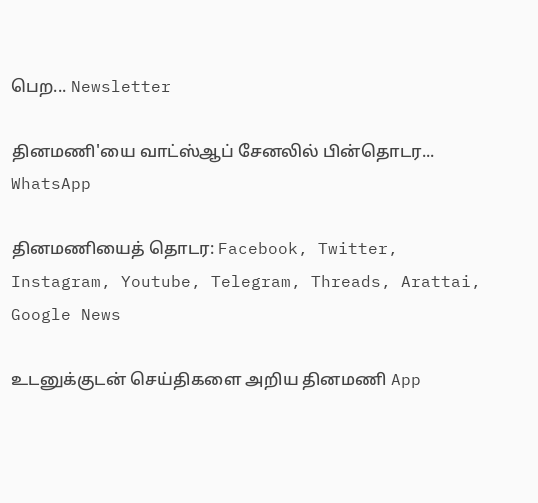பெற... Newsletter

தினமணி'யை வாட்ஸ்ஆப் சேனலில் பின்தொடர... WhatsApp

தினமணியைத் தொடர: Facebook, Twitter, Instagram, Youtube, Telegram, Threads, Arattai, Google News

உடனுக்குடன் செய்திகளை அறிய தினமணி App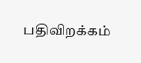பதிவிறக்கம்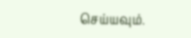செய்யவும்.